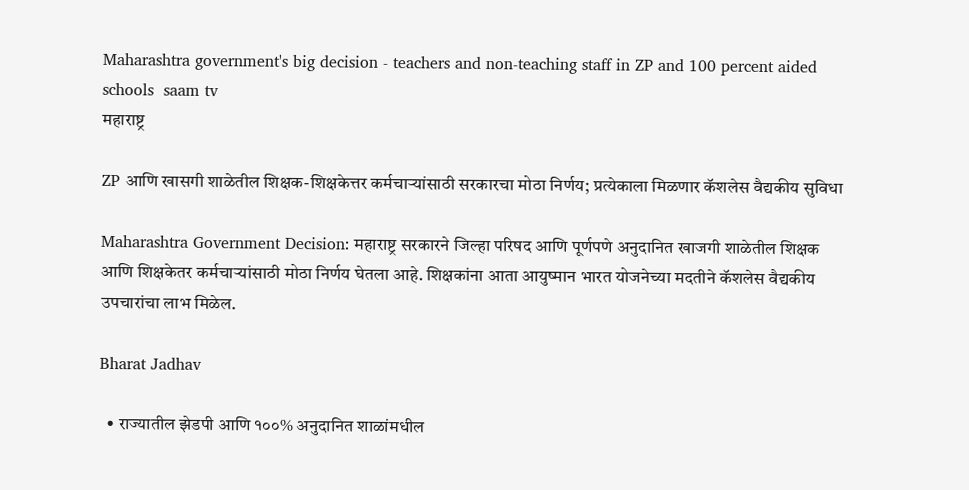Maharashtra government's big decision - teachers and non-teaching staff in ZP and 100 percent aided schools  saam tv
महाराष्ट्र

ZP आणि खासगी शाळेतील शिक्षक-शिक्षकेत्तर कर्मचाऱ्यांसाठी सरकारचा मोठा निर्णय; प्रत्येकाला मिळणार कॅशलेस वैद्यकीय सुविधा

Maharashtra Government Decision: महाराष्ट्र सरकारने जिल्हा परिषद आणि पूर्णपणे अनुदानित खाजगी शाळेतील शिक्षक आणि शिक्षकेतर कर्मचाऱ्यांसाठी मोठा निर्णय घेतला आहे. शिक्षकांना आता आयुष्मान भारत योजनेच्या मदतीने कॅशलेस वैद्यकीय उपचारांचा लाभ मिळेल.

Bharat Jadhav

  • राज्यातील झेडपी आणि १००% अनुदानित शाळांमधील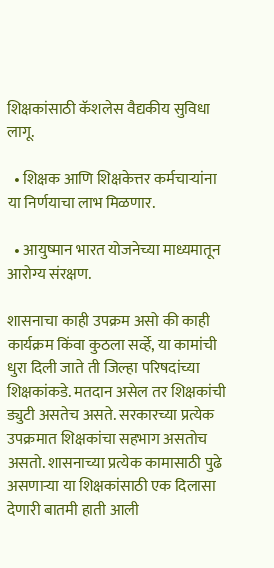शिक्षकांसाठी कॅशलेस वैद्यकीय सुविधा लागू.

  • शिक्षक आणि शिक्षकेत्तर कर्मचाऱ्यांना या निर्णयाचा लाभ मिळणार.

  • आयुष्मान भारत योजनेच्या माध्यमातून आरोग्य संरक्षण.

शासनाचा काही उपक्रम असो की काही कार्यक्रम किंवा कुठला सर्व्हे, या कामांची धुरा दिली जाते ती जिल्हा परिषदांच्या शिक्षकांकडे. मतदान असेल तर शिक्षकांची ड्युटी असतेच असते. सरकारच्या प्रत्येक उपक्रमात शिक्षकांचा सहभाग असतोच असतो. शासनाच्या प्रत्येक कामासाठी पुढे असणाऱ्या या शिक्षकांसाठी एक दिलासा देणारी बातमी हाती आली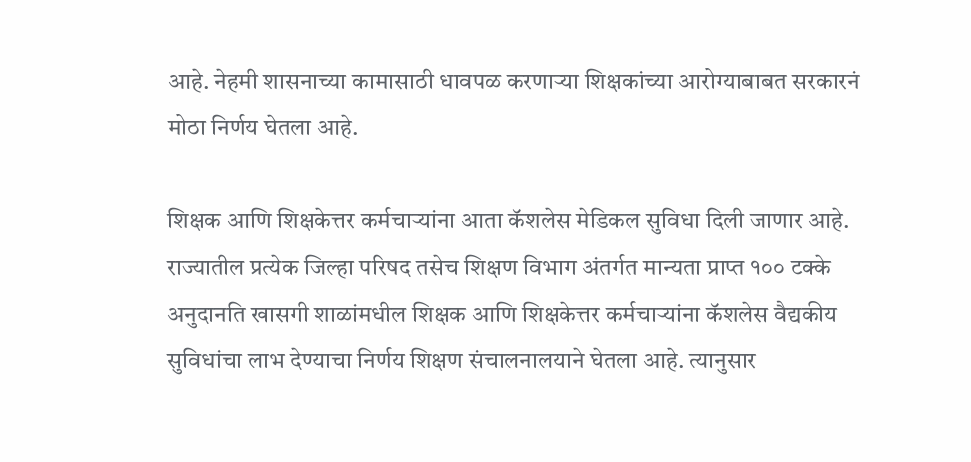आहे. नेहमी शासनाच्या कामासाठी धावपळ करणाऱ्या शिक्षकांच्या आरोग्याबाबत सरकारनं मोठा निर्णय घेतला आहे.

शिक्षक आणि शिक्षकेत्तर कर्मचाऱ्यांना आता कॅशलेस मेडिकल सुविधा दिली जाणार आहे. राज्यातील प्रत्येक जिल्हा परिषद तसेच शिक्षण विभाग अंतर्गत मान्यता प्राप्त १०० टक्के अनुदानति खासगी शाळांमधील शिक्षक आणि शिक्षकेत्तर कर्मचाऱ्यांना कॅशलेस वैद्यकीय सुविधांचा लाभ देण्याचा निर्णय शिक्षण संचालनालयाने घेतला आहे. त्यानुसार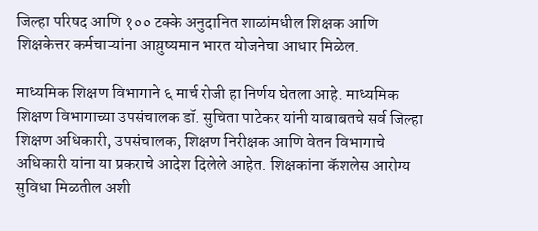जिल्हा परिषद आणि १०० टक्के अनुदानित शाळांमधील शिक्षक आणि शिक्षकेत्तर कर्मचाऱ्यांना आय़ुष्यमान भारत योजनेचा आधार मिळेल.

माध्यमिक शिक्षण विभागाने ६ मार्च रोजी हा निर्णय घेतला आहे. माध्यमिक शिक्षण विभागाच्या उपसंचालक डॉ. सुचिता पाटेकर यांनी याबाबतचे सर्व जिल्हा शिक्षण अधिकारी, उपसंचालक, शिक्षण निरीक्षक आणि वेतन विभागाचे अधिकारी यांना या प्रकराचे आदेश दिलेले आहेत. शिक्षकांना कॅशलेस आरोग्य सुविधा मिळतील अशी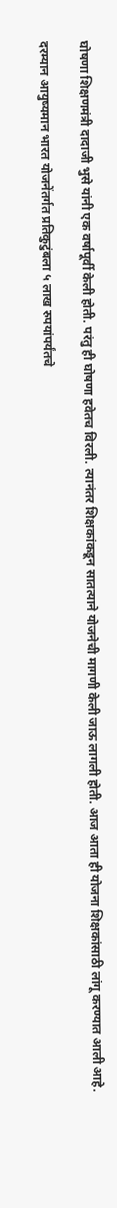घोषणा शिक्षणमंत्री दादाजी भुसे यांनी एक वर्षापूर्वी केली होती. परंतु ही घोषणा हवेतच विरली. त्यानंतर शिक्षकांकडून सातत्याने योजनेची मागणी केली जाऊ लागली होती. आज आता ही योजना शिक्षकांसाठी लांगू करण्यात आली आहे.

दरम्यान आयुष्यमान भारत योजनेंतर्गत प्रतिकुटुंबला ५ लाख रुपयांपर्यंतचे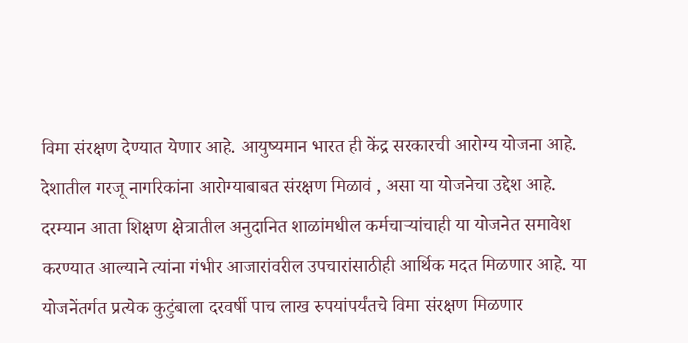विमा संरक्षण देण्यात येणार आहे. आयुष्यमान भारत ही केंद्र सरकारची आरोग्य योजना आहे. देशातील गरजू नागरिकांना आरोग्याबाबत संरक्षण मिळावं , असा या योजनेचा उद्देश आहे. दरम्यान आता शिक्षण क्षेत्रातील अनुदानित शाळांमधील कर्मचाऱ्यांचाही या योजनेत समावेश करण्यात आल्याने त्यांना गंभीर आजारांवरील उपचारांसाठीही आर्थिक मदत मिळणार आहे. या योजनेंतर्गत प्रत्येक कुटुंबाला दरवर्षी पाच लाख रुपयांपर्यंतचे विमा संरक्षण मिळणार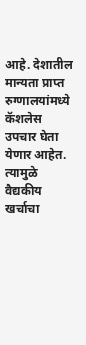आहे. देशातील मान्यता प्राप्त रुग्णालयांमध्ये कॅशलेस उपचार घेता येणार आहेत. त्यामुळे वैद्यकीय खर्चाचा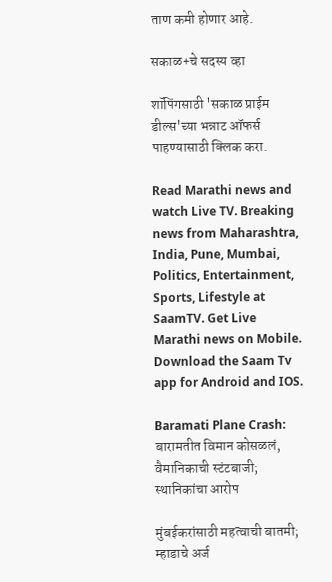ताण कमी होणार आहे.

सकाळ+चे सदस्य व्हा

शॉपिंगसाठी 'सकाळ प्राईम डील्स'च्या भन्नाट ऑफर्स पाहण्यासाठी क्लिक करा.

Read Marathi news and watch Live TV. Breaking news from Maharashtra, India, Pune, Mumbai, Politics, Entertainment, Sports, Lifestyle at SaamTV. Get Live Marathi news on Mobile. Download the Saam Tv app for Android and IOS.

Baramati Plane Crash: बारामतीत विमान कोसळलं, वैमानिकाची स्टंटबाजी; स्थानिकांचा आरोप

मुंबईकरांसाठी महत्वाची बातमी; म्हाडाचे अर्ज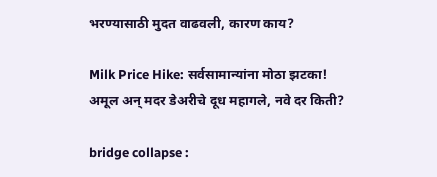भरण्यासाठी मुदत वाढवली, कारण काय?

Milk Price Hike: सर्वसामान्यांना मोठा झटका! अमूल अन् मदर डेअरीचे दूध महागले, नवे दर किती?

bridge collapse :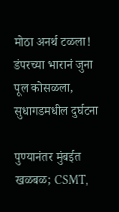मोठा अनर्थ टळला! डंपरच्या भारानं जुना पूल कोसळला, सुधागडमधील दुर्घटना

पुण्यानंतर मुंबईत खळबळ; CSMT,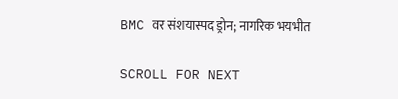BMC वर संशयास्पद ड्रोन; नागरिक भयभीत

SCROLL FOR NEXT